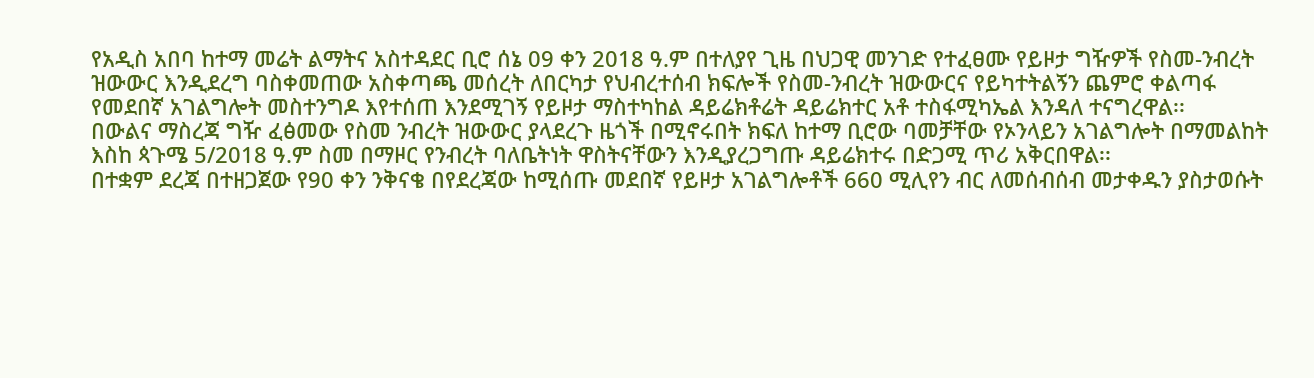የአዲስ አበባ ከተማ መሬት ልማትና አስተዳደር ቢሮ ሰኔ 09 ቀን 2018 ዓ.ም በተለያየ ጊዜ በህጋዊ መንገድ የተፈፀሙ የይዞታ ግዥዎች የስመ-ንብረት ዝውውር እንዲደረግ ባስቀመጠው አስቀጣጫ መሰረት ለበርካታ የህብረተሰብ ክፍሎች የስመ-ንብረት ዝውውርና የይካተትልኝን ጨምሮ ቀልጣፋ የመደበኛ አገልግሎት መስተንግዶ እየተሰጠ እንደሚገኝ የይዞታ ማስተካከል ዳይሬክቶሬት ዳይሬክተር አቶ ተስፋሚካኤል እንዳለ ተናግረዋል፡፡
በውልና ማስረጃ ግዥ ፈፅመው የስመ ንብረት ዝውውር ያላደረጉ ዜጎች በሚኖሩበት ክፍለ ከተማ ቢሮው ባመቻቸው የኦንላይን አገልግሎት በማመልከት እስከ ጳጉሜ 5/2018 ዓ.ም ስመ በማዞር የንብረት ባለቤትነት ዋስትናቸውን እንዲያረጋግጡ ዳይሬክተሩ በድጋሚ ጥሪ አቅርበዋል፡፡
በተቋም ደረጃ በተዘጋጀው የ90 ቀን ንቅናቄ በየደረጃው ከሚሰጡ መደበኛ የይዞታ አገልግሎቶች 660 ሚሊየን ብር ለመሰብሰብ መታቀዱን ያስታወሱት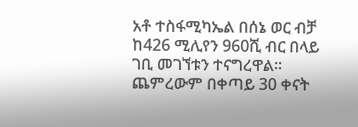አቶ ተስፋሚካኤል በሰኔ ወር ብቻ ከ426 ሚሊየን 960ሺ ብር በላይ ገቢ መገኘቱን ተናግረዋል፡፡
ጨምረውም በቀጣይ 30 ቀናት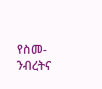የስመ-ንብረትና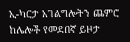ኢ-ካርታ አገልግሎትን ጨምሮ ከሌሎች የመደበኛ ይዞታ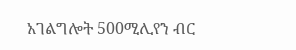አገልግሎት 500ሚሊየን ብር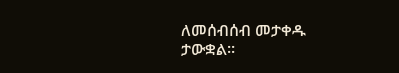ለመሰብሰብ መታቀዱ ታውቋል።